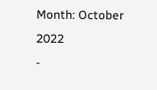Month: October 2022
-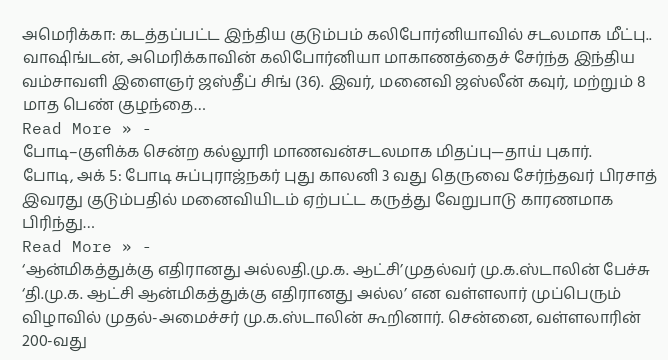அமெரிக்கா: கடத்தப்பட்ட இந்திய குடும்பம் கலிபோர்னியாவில் சடலமாக மீட்பு..
வாஷிங்டன், அமெரிக்காவின் கலிபோர்னியா மாகாணத்தைச் சேர்ந்த இந்திய வம்சாவளி இளைஞர் ஜஸ்தீப் சிங் (36). இவர், மனைவி ஜஸ்லீன் கவுர், மற்றும் 8 மாத பெண் குழந்தை…
Read More » -
போடி–குளிக்க சென்ற கல்லூரி மாணவன்சடலமாக மிதப்பு—தாய் புகார்.
போடி, அக் 5: போடி சுப்புராஜ்நகர் புது காலனி 3 வது தெருவை சேர்ந்தவர் பிரசாத் இவரது குடும்பதில் மனைவியிடம் ஏற்பட்ட கருத்து வேறுபாடு காரணமாக பிரிந்து…
Read More » -
‘ஆன்மிகத்துக்கு எதிரானது அல்லதி.மு.க. ஆட்சி’முதல்வர் மு.க.ஸ்டாலின் பேச்சு
‘தி.மு.க. ஆட்சி ஆன்மிகத்துக்கு எதிரானது அல்ல’ என வள்ளலார் முப்பெரும் விழாவில் முதல்-அமைச்சர் மு.க.ஸ்டாலின் கூறினார். சென்னை, வள்ளலாரின் 200-வது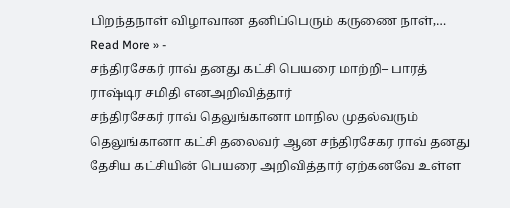பிறந்தநாள் விழாவான தனிப்பெரும் கருணை நாள்,…
Read More » -
சந்திரசேகர் ராவ் தனது கட்சி பெயரை மாற்றி– பாரத் ராஷ்டிர சமிதி எனஅறிவித்தார்
சந்திரசேகர் ராவ் தெலுங்கானா மாநில முதல்வரும் தெலுங்கானா கட்சி தலைவர் ஆன சந்திரசேகர ராவ் தனது தேசிய கட்சியின் பெயரை அறிவித்தார் ஏற்கனவே உள்ள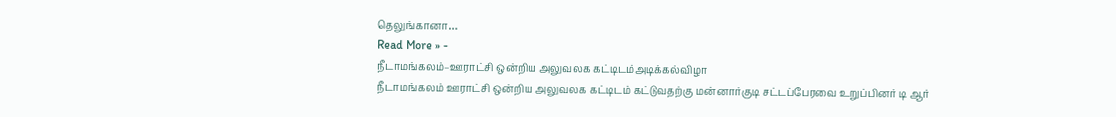தெலுங்கானா…
Read More » -
நீடாமங்கலம்–ஊராட்சி ஒன்றிய அலுவலக கட்டிடம்அடிக்கல்விழா
நீடாமங்கலம் ஊராட்சி ஒன்றிய அலுவலக கட்டிடம் கட்டுவதற்கு மன்னார்குடி சட்டப்பேரவை உறுப்பினர் டி ஆர்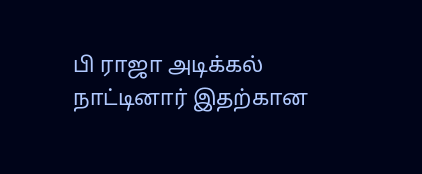பி ராஜா அடிக்கல் நாட்டினார் இதற்கான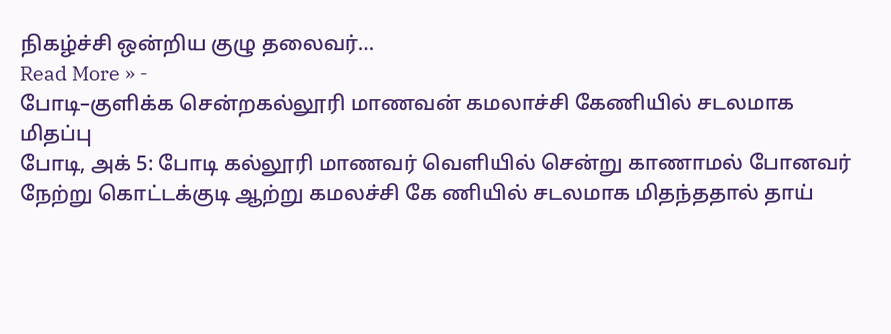நிகழ்ச்சி ஒன்றிய குழு தலைவர்…
Read More » -
போடி–குளிக்க சென்றகல்லூரி மாணவன் கமலாச்சி கேணியில் சடலமாக மிதப்பு
போடி, அக் 5: போடி கல்லூரி மாணவர் வெளியில் சென்று காணாமல் போனவர் நேற்று கொட்டக்குடி ஆற்று கமலச்சி கே ணியில் சடலமாக மிதந்ததால் தாய்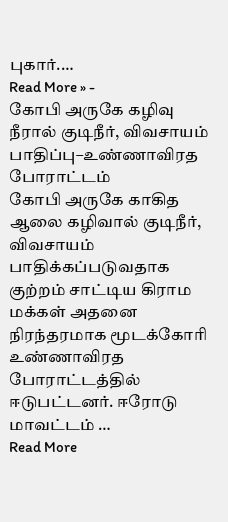புகார்.…
Read More » -
கோபி அருகே கழிவு நீரால் குடிநீர், விவசாயம் பாதிப்பு–உண்ணாவிரத போராட்டம்
கோபி அருகே காகித ஆலை கழிவால் குடிநீர், விவசாயம் பாதிக்கப்படுவதாக குற்றம் சாட்டிய கிராம மக்கள் அதனை நிரந்தரமாக மூடக்கோரி உண்ணாவிரத போராட்டத்தில் ஈடுபட்டனர். ஈரோடு மாவட்டம் …
Read More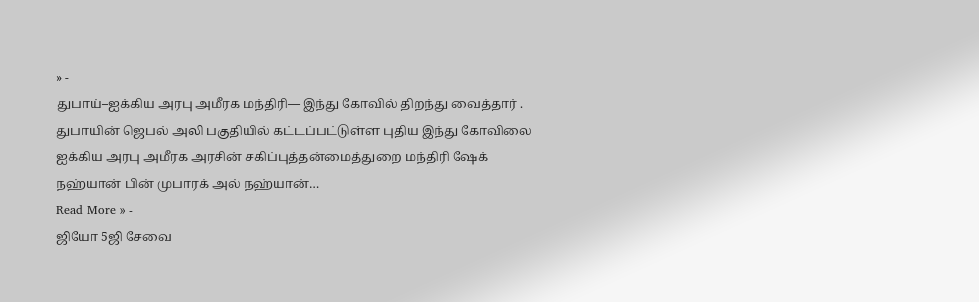» -
துபாய்–ஐக்கிய அரபு அமீரக மந்திரி— இந்து கோவில் திறந்து வைத்தார் .
துபாயின் ஜெபல் அலி பகுதியில் கட்டப்பட்டுள்ள புதிய இந்து கோவிலை ஐக்கிய அரபு அமீரக அரசின் சகிப்புத்தன்மைத்துறை மந்திரி ஷேக் நஹ்யான் பின் முபாரக் அல் நஹ்யான்…
Read More » -
ஜியோ 5ஜி சேவை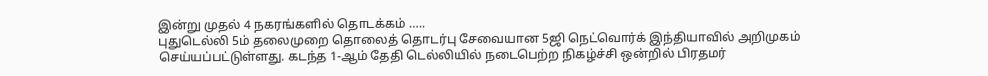இன்று முதல் 4 நகரங்களில் தொடக்கம் …..
புதுடெல்லி 5ம் தலைமுறை தொலைத் தொடர்பு சேவையான 5ஜி நெட்வொர்க் இந்தியாவில் அறிமுகம் செய்யப்பட்டுள்ளது. கடந்த 1-ஆம் தேதி டெல்லியில் நடைபெற்ற நிகழ்ச்சி ஒன்றில் பிரதமர்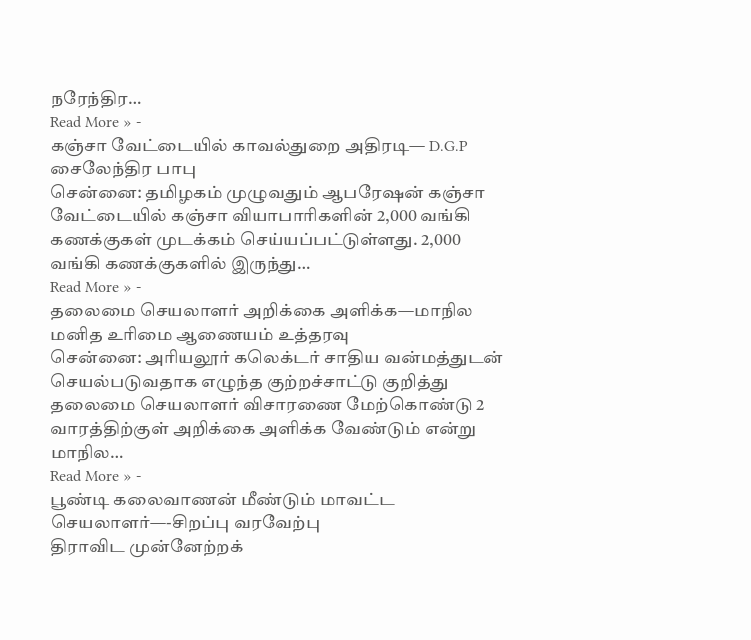நரேந்திர…
Read More » -
கஞ்சா வேட்டையில் காவல்துறை அதிரடி— D.G.P சைலேந்திர பாபு
சென்னை: தமிழகம் முழுவதும் ஆபரேஷன் கஞ்சா வேட்டையில் கஞ்சா வியாபாரிகளின் 2,000 வங்கி கணக்குகள் முடக்கம் செய்யப்பட்டுள்ளது. 2,000 வங்கி கணக்குகளில் இருந்து…
Read More » -
தலைமை செயலாளர் அறிக்கை அளிக்க—மாநில மனித உரிமை ஆணையம் உத்தரவு
சென்னை: அரியலூர் கலெக்டர் சாதிய வன்மத்துடன் செயல்படுவதாக எழுந்த குற்றச்சாட்டு குறித்து தலைமை செயலாளர் விசாரணை மேற்கொண்டு 2 வாரத்திற்குள் அறிக்கை அளிக்க வேண்டும் என்று மாநில…
Read More » -
பூண்டி கலைவாணன் மீண்டும் மாவட்ட செயலாளர்—-சிறப்பு வரவேற்பு
திராவிட முன்னேற்றக்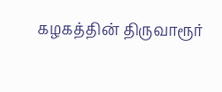கழகத்தின் திருவாரூர்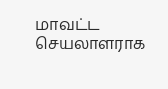மாவட்ட செயலாளராக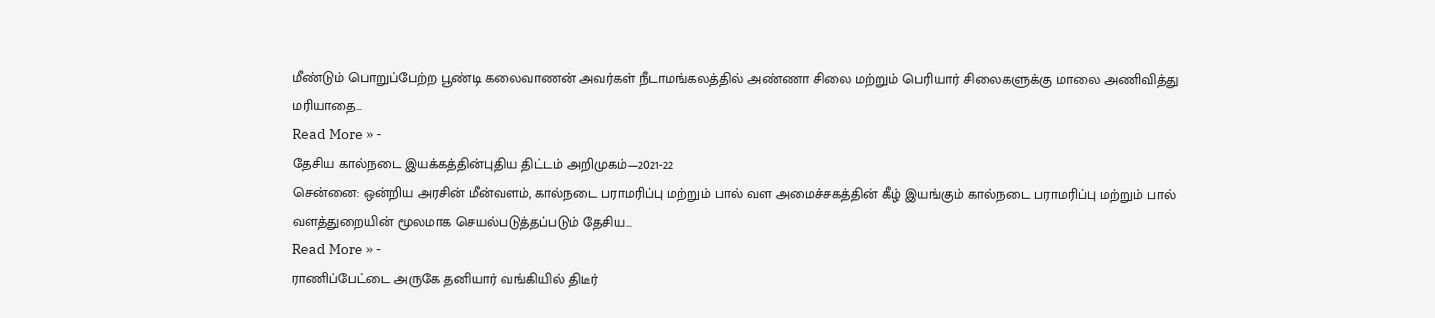மீண்டும் பொறுப்பேற்ற பூண்டி கலைவாணன் அவர்கள் நீடாமங்கலத்தில் அண்ணா சிலை மற்றும் பெரியார் சிலைகளுக்கு மாலை அணிவித்து மரியாதை…
Read More » -
தேசிய கால்நடை இயக்கத்தின்புதிய திட்டம் அறிமுகம்—2021-22
சென்னை: ஒன்றிய அரசின் மீன்வளம், கால்நடை பராமரிப்பு மற்றும் பால் வள அமைச்சகத்தின் கீழ் இயங்கும் கால்நடை பராமரிப்பு மற்றும் பால் வளத்துறையின் மூலமாக செயல்படுத்தப்படும் தேசிய…
Read More » -
ராணிப்பேட்டை அருகே தனியார் வங்கியில் திடீர்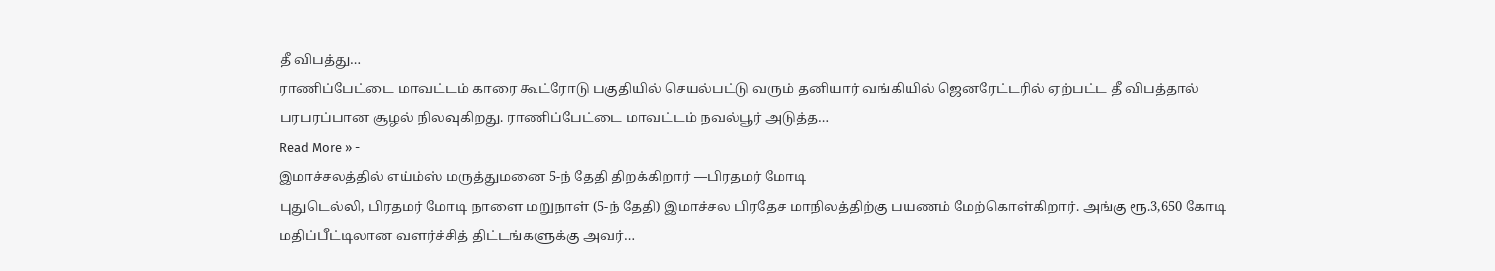தீ விபத்து…
ராணிப்பேட்டை மாவட்டம் காரை கூட்ரோடு பகுதியில் செயல்பட்டு வரும் தனியார் வங்கியில் ஜெனரேட்டரில் ஏற்பட்ட தீ விபத்தால் பரபரப்பான சூழல் நிலவுகிறது. ராணிப்பேட்டை மாவட்டம் நவல்பூர் அடுத்த…
Read More » -
இமாச்சலத்தில் எய்ம்ஸ் மருத்துமனை 5-ந் தேதி திறக்கிறார் —பிரதமர் மோடி
புதுடெல்லி, பிரதமர் மோடி நாளை மறுநாள் (5-ந் தேதி) இமாச்சல பிரதேச மாநிலத்திற்கு பயணம் மேற்கொள்கிறார். அங்கு ரூ.3,650 கோடி மதிப்பீட்டிலான வளர்ச்சித் திட்டங்களுக்கு அவர்…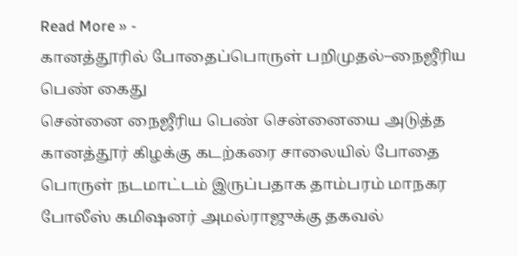Read More » -
கானத்தூரில் போதைப்பொருள் பறிமுதல்–நைஜீரிய பெண் கைது
சென்னை நைஜீரிய பெண் சென்னையை அடுத்த கானத்தூர் கிழக்கு கடற்கரை சாலையில் போதை பொருள் நடமாட்டம் இருப்பதாக தாம்பரம் மாநகர போலீஸ் கமிஷனர் அமல்ராஜுக்கு தகவல்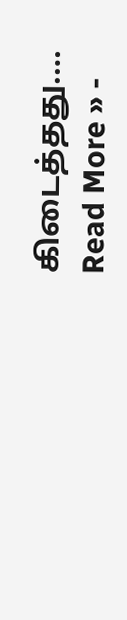கிடைத்தது.…
Read More » -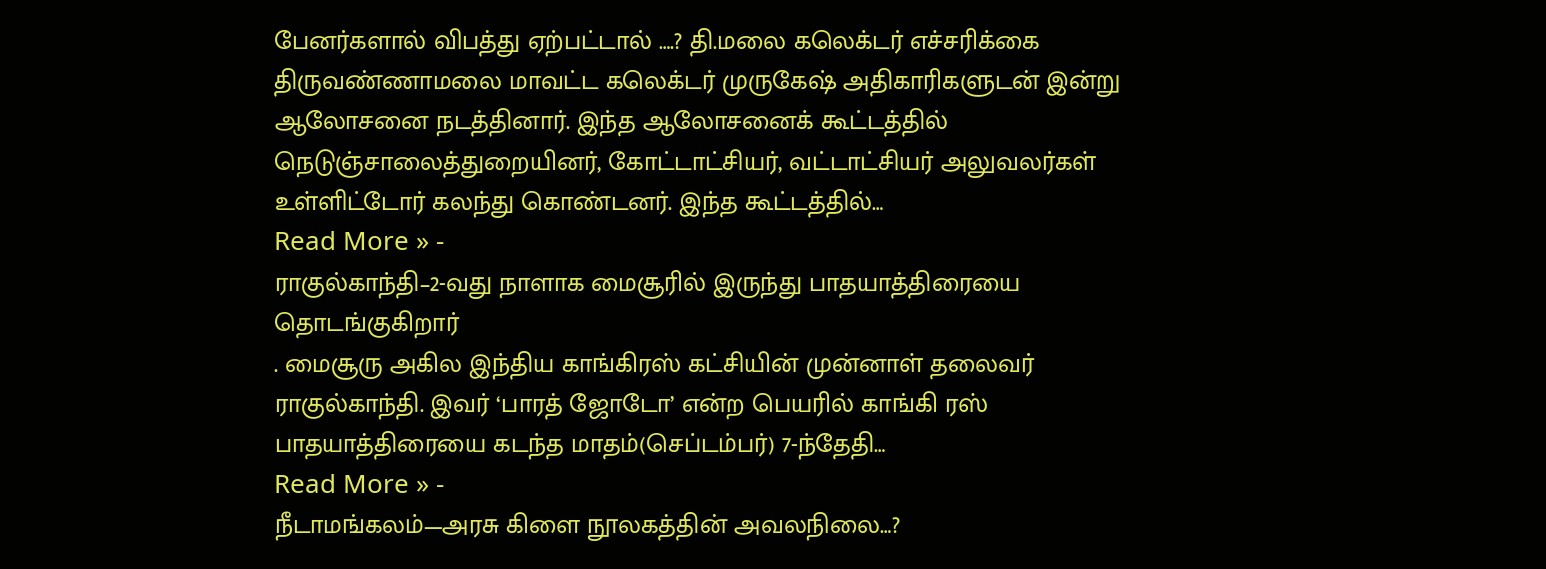பேனர்களால் விபத்து ஏற்பட்டால் ….? தி.மலை கலெக்டர் எச்சரிக்கை
திருவண்ணாமலை மாவட்ட கலெக்டர் முருகேஷ் அதிகாரிகளுடன் இன்று ஆலோசனை நடத்தினார். இந்த ஆலோசனைக் கூட்டத்தில் நெடுஞ்சாலைத்துறையினர், கோட்டாட்சியர், வட்டாட்சியர் அலுவலர்கள் உள்ளிட்டோர் கலந்து கொண்டனர். இந்த கூட்டத்தில்…
Read More » -
ராகுல்காந்தி–2-வது நாளாக மைசூரில் இருந்து பாதயாத்திரையை தொடங்குகிறார்
. மைசூரு அகில இந்திய காங்கிரஸ் கட்சியின் முன்னாள் தலைவர் ராகுல்காந்தி. இவர் ‘பாரத் ஜோடோ’ என்ற பெயரில் காங்கி ரஸ் பாதயாத்திரையை கடந்த மாதம்(செப்டம்பர்) 7-ந்தேதி…
Read More » -
நீடாமங்கலம்—அரசு கிளை நூலகத்தின் அவலநிலை…?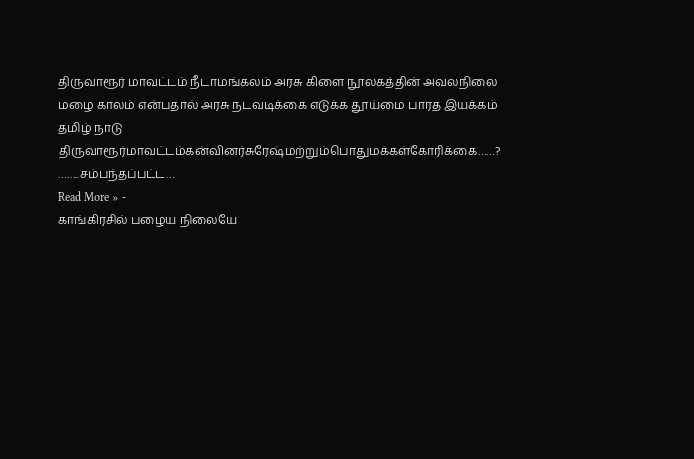திருவாரூர் மாவட்டம் நீடாமங்கலம் அரசு கிளை நூலகத்தின் அவலநிலை மழை காலம் என்பதால் அரசு நடவடிக்கை எடுக்க தூய்மை பாரத இயக்கம் தமிழ் நாடு திருவாரூர்மாவட்டம்கன்வினர்சுரேஷ்மற்றும்பொதுமக்கள்கோரிக்கை……? ……..சம்பந்தப்பட்ட…
Read More » -
காங்கிரசில் பழைய நிலையே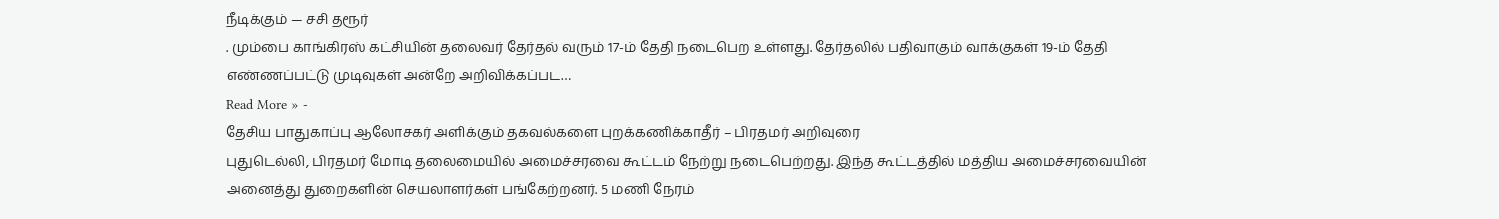நீடிக்கும் — சசி தரூர்
. மும்பை காங்கிரஸ் கட்சியின் தலைவர் தேர்தல் வரும் 17-ம் தேதி நடைபெற உள்ளது. தேர்தலில் பதிவாகும் வாக்குகள் 19-ம் தேதி எண்ணப்பட்டு முடிவுகள் அன்றே அறிவிக்கப்பட…
Read More » -
தேசிய பாதுகாப்பு ஆலோசகர் அளிக்கும் தகவல்களை புறக்கணிக்காதீர் – பிரதமர் அறிவுரை
புதுடெல்லி, பிரதமர் மோடி தலைமையில் அமைச்சரவை கூட்டம் நேற்று நடைபெற்றது. இந்த கூட்டத்தில் மத்திய அமைச்சரவையின் அனைத்து துறைகளின் செயலாளர்கள் பங்கேற்றனர். 5 மணி நேரம்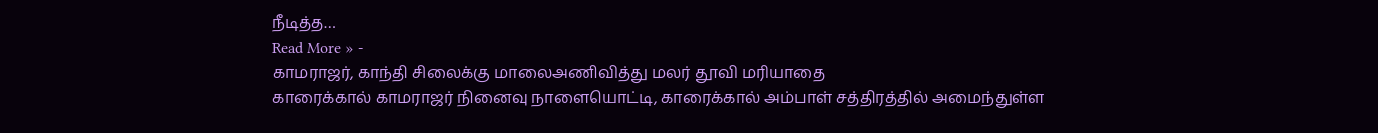நீடித்த…
Read More » -
காமராஜர், காந்தி சிலைக்கு மாலைஅணிவித்து மலர் தூவி மரியாதை
காரைக்கால் காமராஜர் நினைவு நாளையொட்டி, காரைக்கால் அம்பாள் சத்திரத்தில் அமைந்துள்ள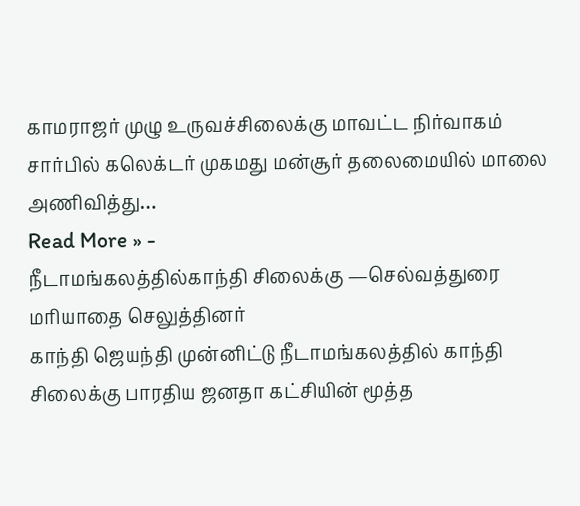காமராஜர் முழு உருவச்சிலைக்கு மாவட்ட நிர்வாகம் சார்பில் கலெக்டர் முகமது மன்சூர் தலைமையில் மாலை அணிவித்து…
Read More » -
நீடாமங்கலத்தில்காந்தி சிலைக்கு —செல்வத்துரை மரியாதை செலுத்தினர்
காந்தி ஜெயந்தி முன்னிட்டு நீடாமங்கலத்தில் காந்தி சிலைக்கு பாரதிய ஜனதா கட்சியின் மூத்த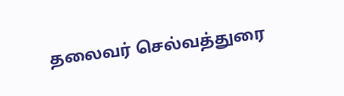தலைவர் செல்வத்துரை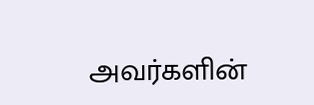அவர்களின்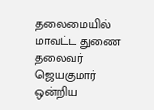தலைமையில் மாவட்ட துணை தலைவர் ஜெயகுமார் ஒன்றிய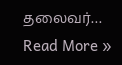தலைவர்…
Read More »